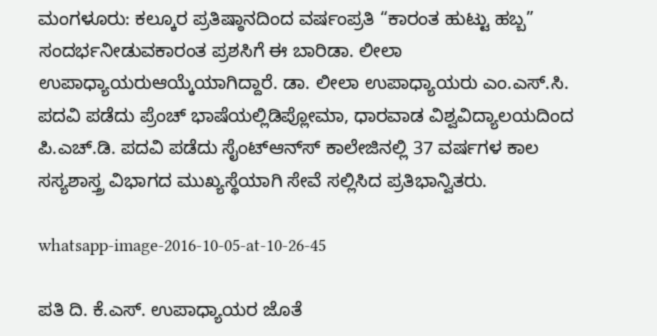ಮಂಗಳೂರು: ಕಲ್ಕೂರ ಪ್ರತಿಷ್ಠಾನದಿಂದ ವರ್ಷಂಪ್ರತಿ “ಕಾರಂತ ಹುಟ್ಟು ಹಬ್ಬ” ಸಂದರ್ಭನೀಡುವಕಾರಂತ ಪ್ರಶಸಿಗೆ ಈ ಬಾರಿಡಾ. ಲೀಲಾ ಉಪಾಧ್ಯಾಯರುಆಯ್ಕೆಯಾಗಿದ್ದಾರೆ. ಡಾ. ಲೀಲಾ ಉಪಾಧ್ಯಾಯರು ಎಂ.ಎಸ್.ಸಿ. ಪದವಿ ಪಡೆದು ಪ್ರೆಂಚ್ ಭಾಷೆಯಲ್ಲಿಡಿಪ್ಲೋಮಾ, ಧಾರವಾಡ ವಿಶ್ವವಿದ್ಯಾಲಯದಿಂದ ಪಿ.ಎಚ್.ಡಿ. ಪದವಿ ಪಡೆದು ಸೈಂಟ್‍ಆನ್ಸ್‍ ಕಾಲೇಜಿನಲ್ಲಿ 37 ವರ್ಷಗಳ ಕಾಲ ಸಸ್ಯಶಾಸ್ತ್ರ ವಿಭಾಗದ ಮುಖ್ಯಸ್ಥೆಯಾಗಿ ಸೇವೆ ಸಲ್ಲಿಸಿದ ಪ್ರತಿಭಾನ್ವಿತರು.

whatsapp-image-2016-10-05-at-10-26-45

ಪತಿ ದಿ. ಕೆ.ಎಸ್. ಉಪಾಧ್ಯಾಯರ ಜೊತೆ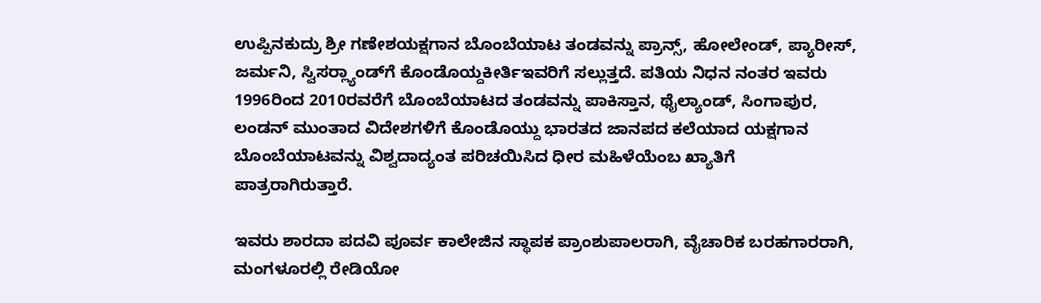ಉಪ್ಪಿನಕುದ್ರು ಶ್ರೀ ಗಣೇಶಯಕ್ಷಗಾನ ಬೊಂಬೆಯಾಟ ತಂಡವನ್ನು ಪ್ರಾನ್ಸ್, ಹೋಲೇಂಡ್, ಪ್ಯಾರೀಸ್, ಜರ್ಮನಿ, ಸ್ವಿಸರ್‍ಲ್ಯಾಂಡ್‍ಗೆ ಕೊಂಡೊಯ್ದಕೀರ್ತಿಇವರಿಗೆ ಸಲ್ಲುತ್ತದೆ. ಪತಿಯ ನಿಧನ ನಂತರ ಇವರು 1996ರಿಂದ 2010ರವರೆಗೆ ಬೊಂಬೆಯಾಟದ ತಂಡವನ್ನು ಪಾಕಿಸ್ತಾನ, ಥೈಲ್ಯಾಂಡ್, ಸಿಂಗಾಪುರ, ಲಂಡನ್ ಮುಂತಾದ ವಿದೇಶಗಳಿಗೆ ಕೊಂಡೊಯ್ದು ಭಾರತದ ಜಾನಪದ ಕಲೆಯಾದ ಯಕ್ಷಗಾನ ಬೊಂಬೆಯಾಟವನ್ನು ವಿಶ್ವದಾದ್ಯಂತ ಪರಿಚಯಿಸಿದ ಧೀರ ಮಹಿಳೆಯೆಂಬ ಖ್ಯಾತಿಗೆ ಪಾತ್ರರಾಗಿರುತ್ತಾರೆ.

ಇವರು ಶಾರದಾ ಪದವಿ ಪೂರ್ವ ಕಾಲೇಜಿನ ಸ್ಥಾಪಕ ಪ್ರಾಂಶುಪಾಲರಾಗಿ, ವೈಚಾರಿಕ ಬರಹಗಾರರಾಗಿ, ಮಂಗಳೂರಲ್ಲಿ ರೇಡಿಯೋ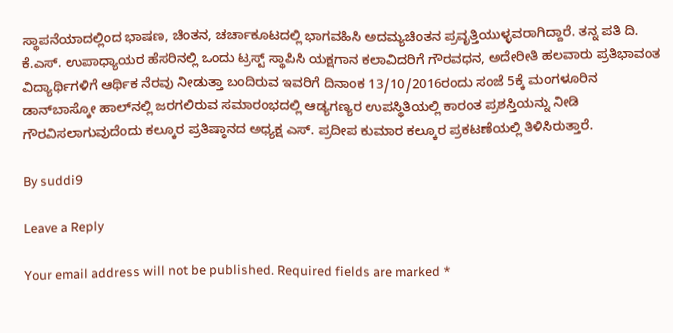ಸ್ಥಾಪನೆಯಾದಲ್ಲಿಂದ ಭಾಷಣ, ಚಿಂತನ, ಚರ್ಚಾಕೂಟದಲ್ಲಿ ಭಾಗವಹಿಸಿ ಅದಮ್ಯಚಿಂತನ ಪ್ರವೃತ್ತಿಯುಳ್ಳವರಾಗಿದ್ದಾರೆ. ತನ್ನ ಪತಿ ದಿ. ಕೆ.ಎಸ್. ಉಪಾಧ್ಯಾಯರ ಹೆಸರಿನಲ್ಲಿ ಒಂದು ಟ್ರಸ್ಟ್ ಸ್ಥಾಪಿಸಿ ಯಕ್ಷಗಾನ ಕಲಾವಿದರಿಗೆ ಗೌರವಧನ, ಅದೇರೀತಿ ಹಲವಾರು ಪ್ರತಿಭಾವಂತ ವಿದ್ಯಾರ್ಥಿಗಳಿಗೆ ಆರ್ಥಿಕ ನೆರವು ನೀಡುತ್ತಾ ಬಂದಿರುವ ಇವರಿಗೆ ದಿನಾಂಕ 13/10/2016ರಂದು ಸಂಜೆ 5ಕ್ಕೆ ಮಂಗಳೂರಿನ ಡಾನ್‍ಬಾಸ್ಕೋ ಹಾಲ್‍ನಲ್ಲಿ ಜರಗಲಿರುವ ಸಮಾರಂಭದಲ್ಲಿ ಆಡ್ಯಗಣ್ಯರ ಉಪಸ್ಥಿತಿಯಲ್ಲಿ ಕಾರಂತ ಪ್ರಶಸ್ತಿಯನ್ನು ನೀಡಿ ಗೌರವಿಸಲಾಗುವುದೆಂದು ಕಲ್ಕೂರ ಪ್ರತಿಷ್ಠಾನದ ಅಧ್ಯಕ್ಷ ಎಸ್. ಪ್ರದೀಪ ಕುಮಾರ ಕಲ್ಕೂರ ಪ್ರಕಟಣೆಯಲ್ಲಿ ತಿಳಿಸಿರುತ್ತಾರೆ.

By suddi9

Leave a Reply

Your email address will not be published. Required fields are marked *